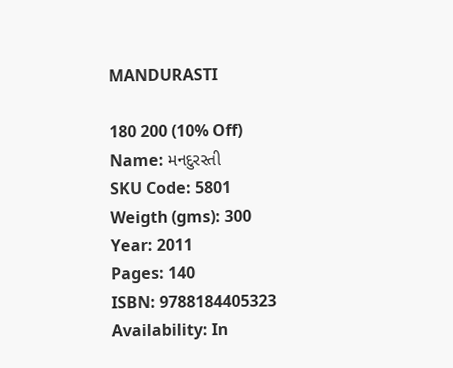MANDURASTI

180 200 (10% Off)
Name: મનદુરસ્તી
SKU Code: 5801
Weigth (gms): 300
Year: 2011
Pages: 140
ISBN: 9788184405323
Availability: In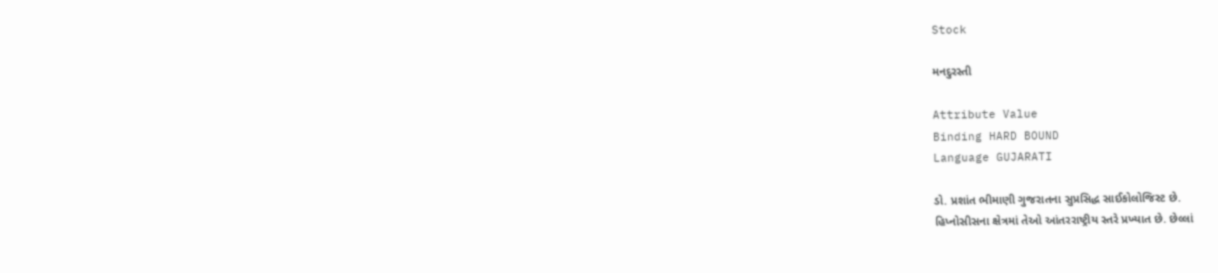Stock

મનદુરસ્તી

Attribute Value
Binding HARD BOUND
Language GUJARATI

ડો. પ્રશાંત ભીમાણી ગુજરાતના સુપ્રસિદ્ધ સાઈકોલોજિસ્ટ છે.
હિપ્નોસીસના ક્ષેત્રમાં તેઓ આંતરરાષ્ટ્રીય સ્તરે પ્રખ્યાત છે. છેલ્લાં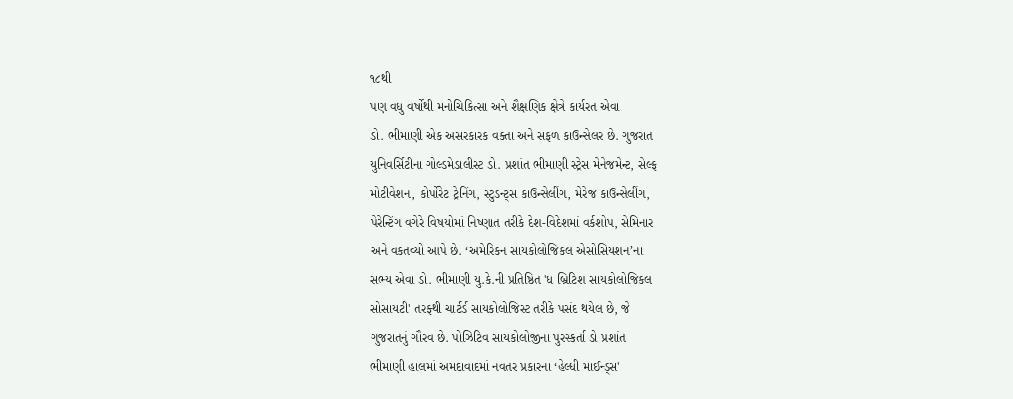૧૮થી
પણ વધુ વર્ષોથી મનોચિકિત્સા અને શૈક્ષણિક ક્ષેત્રે કાર્યરત એવા
ડો. ભીમાણી એક અસરકારક વક્તા અને સફળ કાઉન્સેલર છે. ગુજરાત
યુનિવર્સિટીના ગોલ્ડમેડાલીસ્ટ ડો. પ્રશાંત ભીમાણી સ્ટ્રેસ મેનેજમેન્ટ, સેલ્ફ
મોટીવેશન, કોર્પોરેટ ટ્રેનિંગ, સ્ટુડન્ટ્સ કાઉન્સેલીંગ, મેરેજ કાઉન્સેલીંગ,
પેરેન્ટિંગ વગેરે વિષયોમાં નિષ્ણાત તરીકે દેશ-વિદેશમાં વર્કશોપ, સેમિનાર
અને વકતવ્યો આપે છે. ‘અમેરિકન સાયકોલોજિકલ એસોસિયશન’ના
સભ્ય એવા ડો. ભીમાણી યુ.કે.ની પ્રતિષ્ઠિત 'ધ બ્રિટિશ સાયકોલોજિકલ
સોસાયટી' તરફ્થી ચાર્ટર્ડ સાયકોલોજિસ્ટ તરીકે પસંદ થયેલ છે, જે
ગુજરાતનું ગૌરવ છે. પોઝિટિવ સાયકોલોજીના પુરસ્કર્તા ડો પ્રશાંત
ભીમાણી હાલમાં અમદાવાદમાં નવતર પ્રકારના ‘હેલ્ધી માઈન્ડ્સ'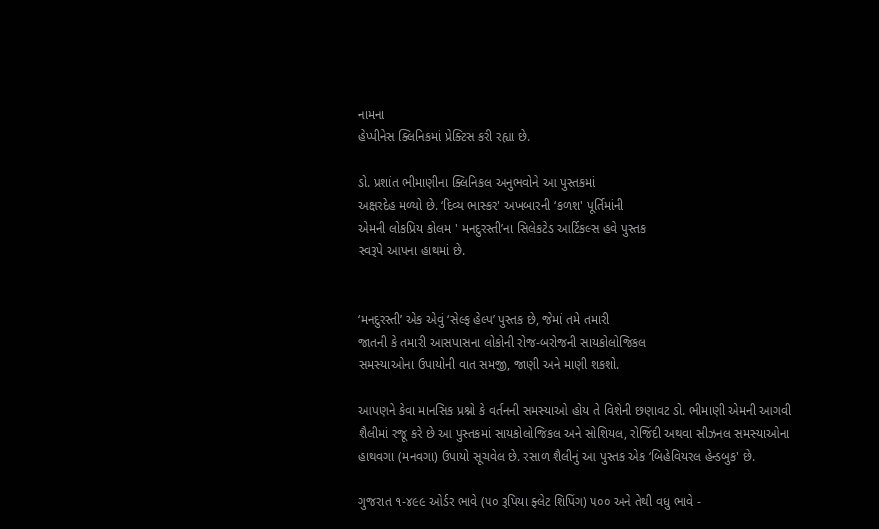નામના
હેપ્પીનેસ ક્લિનિકમાં પ્રેક્ટિસ કરી રહ્યા છે.

ડો. પ્રશાંત ભીમાણીના ક્લિનિકલ અનુભવોને આ પુસ્તકમાં
અક્ષરદેહ મળ્યો છે. ‘દિવ્ય ભાસ્કર' અખબારની ‘કળશ' પૂર્તિમાંની
એમની લોકપ્રિય કોલમ ' મનદુરસ્તી’ના સિલેકટેડ આર્ટિકલ્સ હવે પુસ્તક
સ્વરૂપે આપના હાથમાં છે.


‘મનદુરસ્તી’ એક એવું ‘સેલ્ફ હેલ્પ’ પુસ્તક છે, જેમાં તમે તમારી
જાતની કે તમારી આસપાસના લોકોની રોજ-બરોજની સાયકોલોજિકલ
સમસ્યાઓના ઉપાયોની વાત સમજી, જાણી અને માણી શકશો.

આપણને કેવા માનસિક પ્રશ્નો કે વર્તનની સમસ્યાઓ હોય તે વિશેની છણાવટ ડો. ભીમાણી એમની આગવી
શૈલીમાં રજૂ કરે છે આ પુસ્તકમાં સાયકોલોજિકલ અને સોશિયલ, રોજિંદી અથવા સીઝનલ સમસ્યાઓના
હાથવગા (મનવગા) ઉપાયો સૂચવેલ છે. રસાળ શૈલીનું આ પુસ્તક એક ‘બિહેવિયરલ હેન્ડબુક' છે.

ગુજરાત ૧-૪૯૯ ઓર્ડર ભાવે (૫૦ રૂપિયા ફ્લેટ શિપિંગ) ૫૦૦ અને તેથી વધુ ભાવે -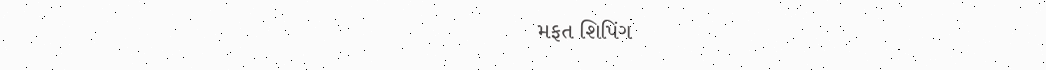મફત શિપિંગ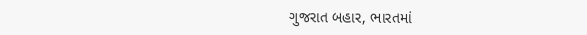ગુજરાત બહાર, ભારતમાં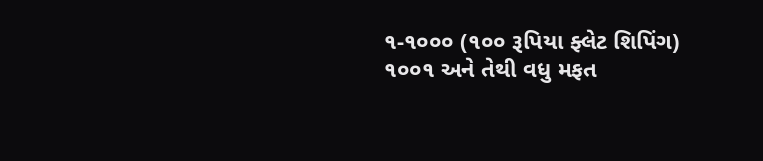૧-૧૦૦૦ (૧૦૦ રૂપિયા ફ્લેટ શિપિંગ) ૧૦૦૧ અને તેથી વધુ મફત